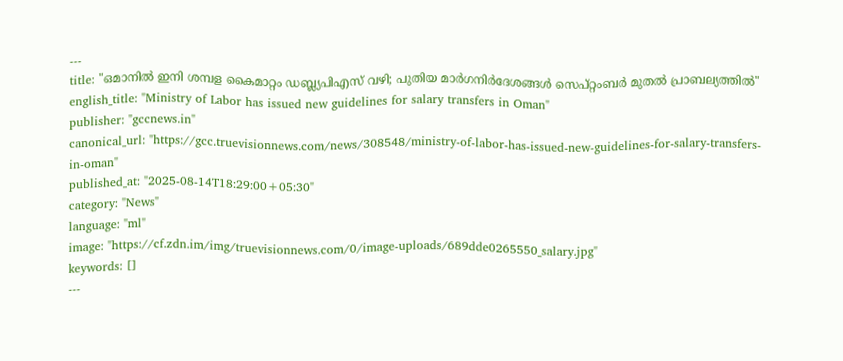---
title: "ഒമാനില്‍ ഇനി ശമ്പള കൈമാറ്റം ഡബ്ല്യപിഎസ് വഴി; പുതിയ മാര്‍ഗനിര്‍ദേശങ്ങള്‍ സെപ്റ്റംബർ മുതൽ പ്രാബല്യത്തിൽ"
english_title: "Ministry of Labor has issued new guidelines for salary transfers in Oman"
publisher: "gccnews.in"
canonical_url: "https://gcc.truevisionnews.com/news/308548/ministry-of-labor-has-issued-new-guidelines-for-salary-transfers-in-oman"
published_at: "2025-08-14T18:29:00+05:30"
category: "News"
language: "ml"
image: "https://cf.zdn.im/img/truevisionnews.com/0/image-uploads/689dde0265550_salary.jpg"
keywords: []
---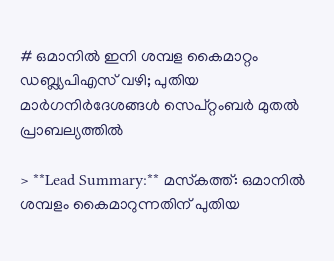# ഒമാനില്‍ ഇനി ശമ്പള കൈമാറ്റം ഡബ്ല്യപിഎസ് വഴി; പുതിയ മാര്‍ഗനിര്‍ദേശങ്ങള്‍ സെപ്റ്റംബർ മുതൽ പ്രാബല്യത്തിൽ

> **Lead Summary:** മസ്‌കത്ത്: ഒമാനില്‍ ശമ്പളം കൈമാറുന്നതിന് പുതിയ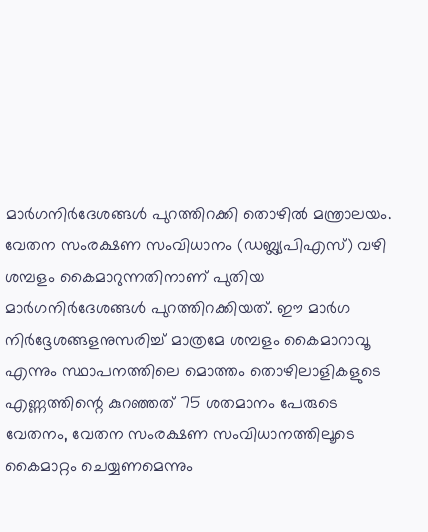മാര്‍ഗനിര്‍ദേശങ്ങള്‍ പുറത്തിറക്കി തൊഴില്‍ മന്ത്രാലയം. വേതന സംരക്ഷണ സംവിധാനം (ഡബ്ല്യപിഎസ്) വഴി ശമ്പളം കൈമാറുന്നതിനാണ് പുതിയ മാര്‍ഗനിര്‍ദേശങ്ങള്‍ പുറത്തിറക്കിയത്. ഈ മാർഗ നിർദ്ദേശങ്ങളനുസരിച്ച് മാത്രമേ ശമ്പളം കൈമാറാവൂ എന്നും സ്ഥാപനത്തിലെ മൊത്തം തൊഴിലാളികളുടെ എണ്ണത്തിന്റെ കുറഞ്ഞത് 75 ശതമാനം പേരുടെ വേതനം, വേതന സംരക്ഷണ സംവിധാനത്തിലൂടെ കൈമാറ്റം ചെയ്യണമെന്നും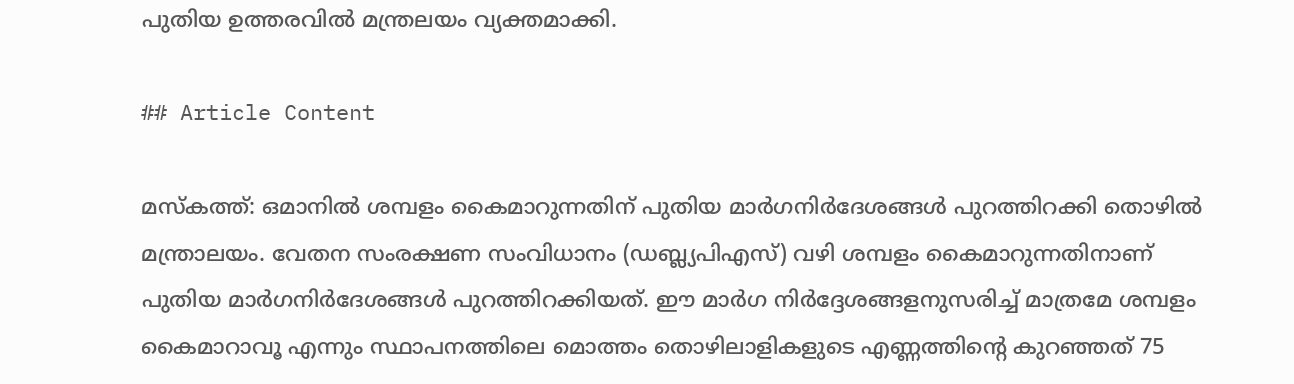പുതിയ ഉത്തരവില്‍ മന്ത്രലയം വ്യക്തമാക്കി.

## Article Content

മസ്‌കത്ത്: ഒമാനില്‍ ശമ്പളം കൈമാറുന്നതിന് പുതിയ മാര്‍ഗനിര്‍ദേശങ്ങള്‍ പുറത്തിറക്കി തൊഴില്‍ മന്ത്രാലയം. വേതന സംരക്ഷണ സംവിധാനം (ഡബ്ല്യപിഎസ്) വഴി ശമ്പളം കൈമാറുന്നതിനാണ് പുതിയ മാര്‍ഗനിര്‍ദേശങ്ങള്‍ പുറത്തിറക്കിയത്. ഈ മാർഗ നിർദ്ദേശങ്ങളനുസരിച്ച് മാത്രമേ ശമ്പളം കൈമാറാവൂ എന്നും സ്ഥാപനത്തിലെ മൊത്തം തൊഴിലാളികളുടെ എണ്ണത്തിന്റെ കുറഞ്ഞത് 75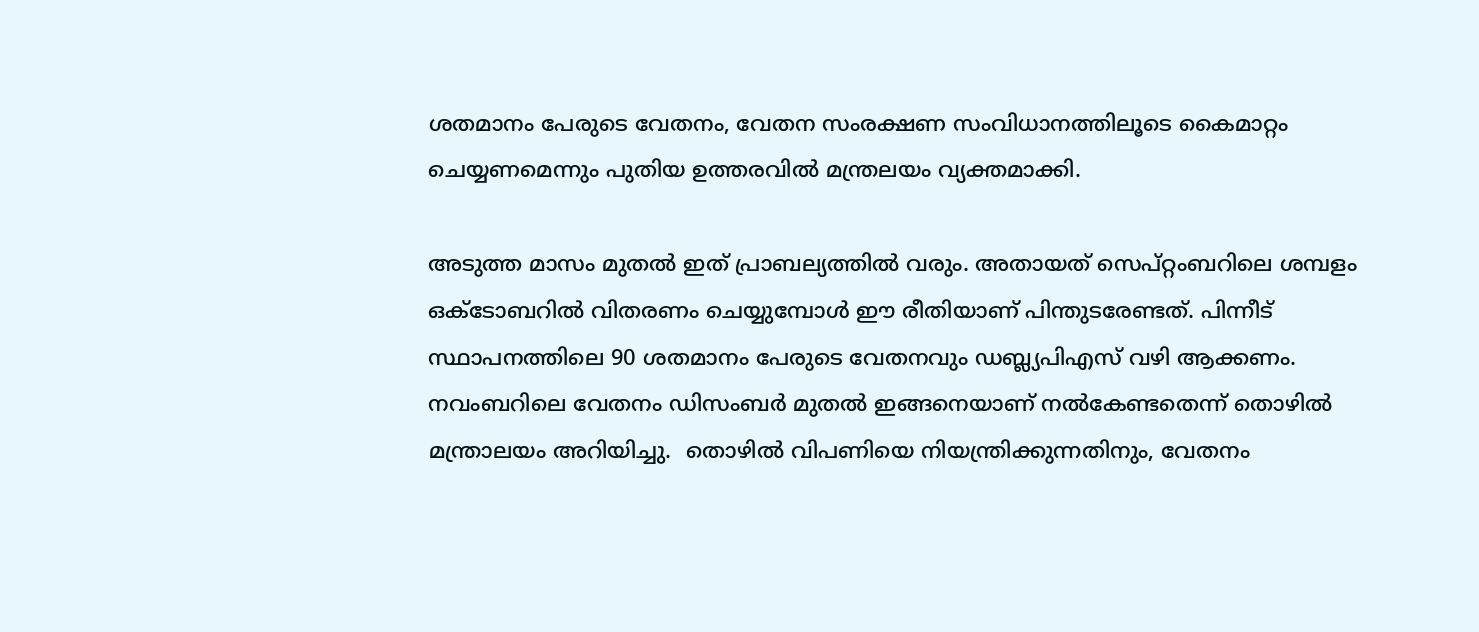ശതമാനം പേരുടെ വേതനം, വേതന സംരക്ഷണ സംവിധാനത്തിലൂടെ കൈമാറ്റം ചെയ്യണമെന്നും പുതിയ ഉത്തരവില്‍ മന്ത്രലയം വ്യക്തമാക്കി.

അടുത്ത മാസം മുതല്‍ ഇത് പ്രാബല്യത്തില്‍ വരും. അതായത് സെപ്റ്റംബറിലെ ശമ്പളം ഒക്ടോബറില്‍ വിതരണം ചെയ്യുമ്പോള്‍ ഈ രീതിയാണ് പിന്തുടരേണ്ടത്. പിന്നീട് സ്ഥാപനത്തിലെ 90 ശതമാനം പേരുടെ വേതനവും ഡബ്ല്യപിഎസ് വഴി ആക്കണം. നവംബറിലെ വേതനം ഡിസംബര്‍ മുതല്‍ ഇങ്ങനെയാണ് നല്‍കേണ്ടതെന്ന് തൊഴില്‍ മന്ത്രാലയം അറിയിച്ചു.  തൊഴില്‍ വിപണിയെ നിയന്ത്രിക്കുന്നതിനും, വേതനം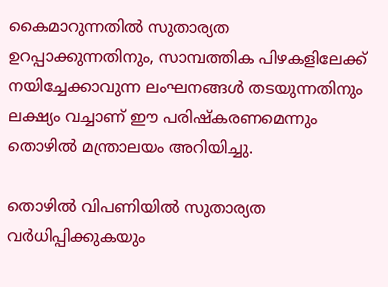കൈമാറുന്നതില്‍ സുതാര്യത ഉറപ്പാക്കുന്നതിനും, സാമ്പത്തിക പിഴകളിലേക്ക് നയിച്ചേക്കാവുന്ന ലംഘനങ്ങള്‍ തടയുന്നതിനും ലക്ഷ്യം വച്ചാണ് ഈ പരിഷ്‌കരണമെന്നും തൊഴില്‍ മന്ത്രാലയം അറിയിച്ചു.

തൊഴില്‍ വിപണിയില്‍ സുതാര്യത വര്‍ധിപ്പിക്കുകയും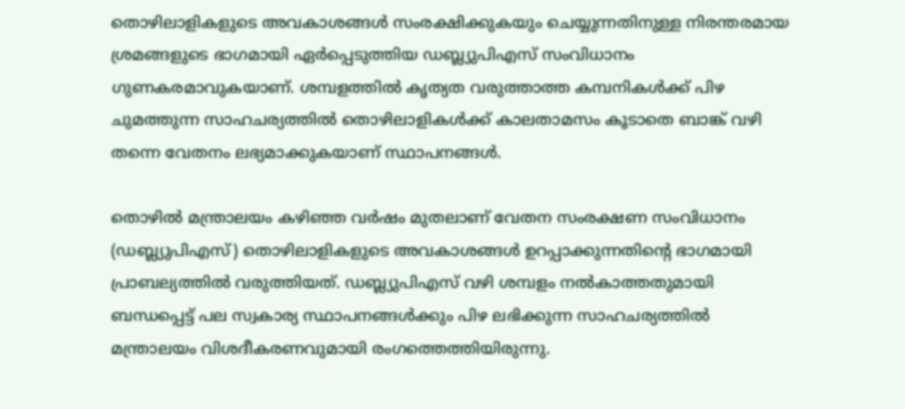തൊഴിലാളികളുടെ അവകാശങ്ങള്‍ സംരക്ഷിക്കുകയും ചെയ്യുന്നതിനുള്ള നിരന്തരമായ ശ്രമങ്ങളുടെ ഭാഗമായി ഏര്‍പ്പെടുത്തിയ ഡബ്ല്യുപിഎസ് സംവിധാനം ഗുണകരമാവുകയാണ്. ശമ്പളത്തില്‍ കൃത്യത വരുത്താത്ത കമ്പനികള്‍ക്ക് പിഴ ചുമത്തുന്ന സാഹചര്യത്തില്‍ തൊഴിലാളികള്‍ക്ക് കാലതാമസം കൂടാതെ ബാങ്ക് വഴി തന്നെ വേതനം ലഭ്യമാക്കുകയാണ് സ്ഥാപനങ്ങള്‍.

തൊഴില്‍ മന്ത്രാലയം കഴിഞ്ഞ വര്‍ഷം മുതലാണ് വേതന സംരക്ഷണ സംവിധാനം (ഡബ്ല്യുപിഎസ്) തൊഴിലാളികളുടെ അവകാശങ്ങള്‍ ഉറപ്പാക്കുന്നതിന്റെ ഭാഗമായി പ്രാബല്യത്തില്‍ വരുത്തിയത്. ഡബ്ല്യുപിഎസ് വഴി ശമ്പളം നല്‍കാത്തതുമായി ബന്ധപ്പെട്ട് പല സ്വകാര്യ സ്ഥാപനങ്ങള്‍ക്കും പിഴ ലഭിക്കുന്ന സാഹചര്യത്തില്‍ മന്ത്രാലയം വിശദീകരണവുമായി രംഗത്തെത്തിയിരുന്നു.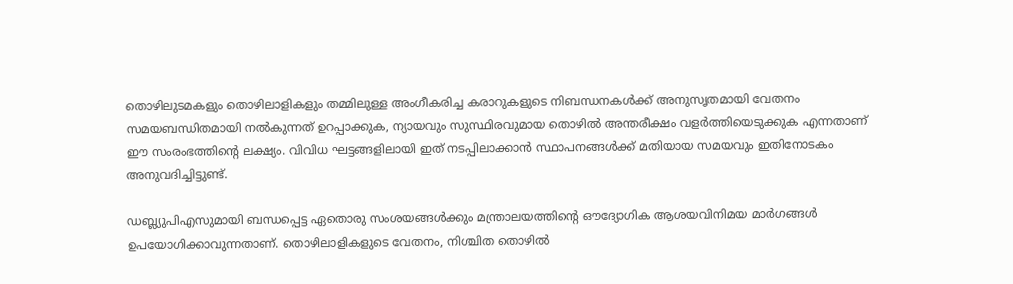തൊഴിലുടമകളും തൊഴിലാളികളും തമ്മിലുള്ള അംഗീകരിച്ച കരാറുകളുടെ നിബന്ധനകള്‍ക്ക് അനുസൃതമായി വേതനം സമയബന്ധിതമായി നല്‍കുന്നത് ഉറപ്പാക്കുക, ന്യായവും സുസ്ഥിരവുമായ തൊഴില്‍ അന്തരീക്ഷം വളര്‍ത്തിയെടുക്കുക എന്നതാണ് ഈ സംരംഭത്തിന്റെ ലക്ഷ്യം. വിവിധ ഘട്ടങ്ങളിലായി ഇത് നടപ്പിലാക്കാന്‍ സ്ഥാപനങ്ങള്‍ക്ക് മതിയായ സമയവും ഇതിനോടകം അനുവദിച്ചിട്ടുണ്ട്.

ഡബ്ല്യുപിഎസുമായി ബന്ധപ്പെട്ട ഏതൊരു സംശയങ്ങള്‍ക്കും മന്ത്രാലയത്തിന്റെ ഔദ്യോഗിക ആശയവിനിമയ മാര്‍ഗങ്ങള്‍ ഉപയോഗിക്കാവുന്നതാണ്. തൊഴിലാളികളുടെ വേതനം, നിശ്ചിത തൊഴില്‍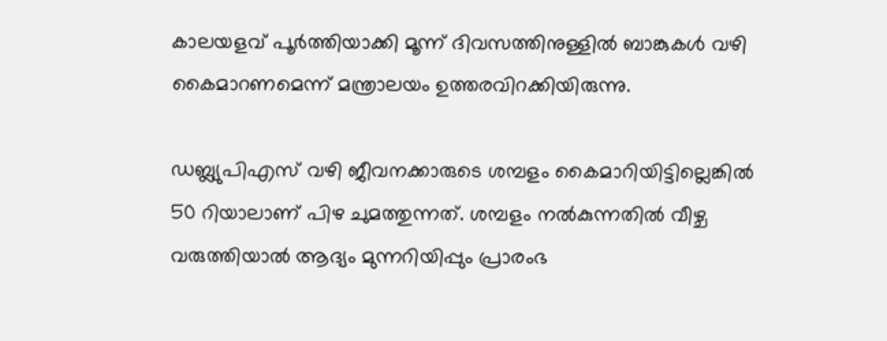കാലയളവ് പൂര്‍ത്തിയാക്കി മൂന്ന് ദിവസത്തിനുള്ളില്‍ ബാങ്കുകള്‍ വഴി കൈമാറണമെന്ന് മന്ത്രാലയം ഉത്തരവിറക്കിയിരുന്നു.

ഡബ്ല്യുപിഎസ് വഴി ജീവനക്കാരുടെ ശമ്പളം കൈമാറിയിട്ടില്ലെങ്കില്‍ 50 റിയാലാണ് പിഴ ചുമത്തുന്നത്. ശമ്പളം നല്‍കുന്നതില്‍ വീഴ്ച വരുത്തിയാല്‍ ആദ്യം മുന്നറിയിപ്പും പ്രാരംഭ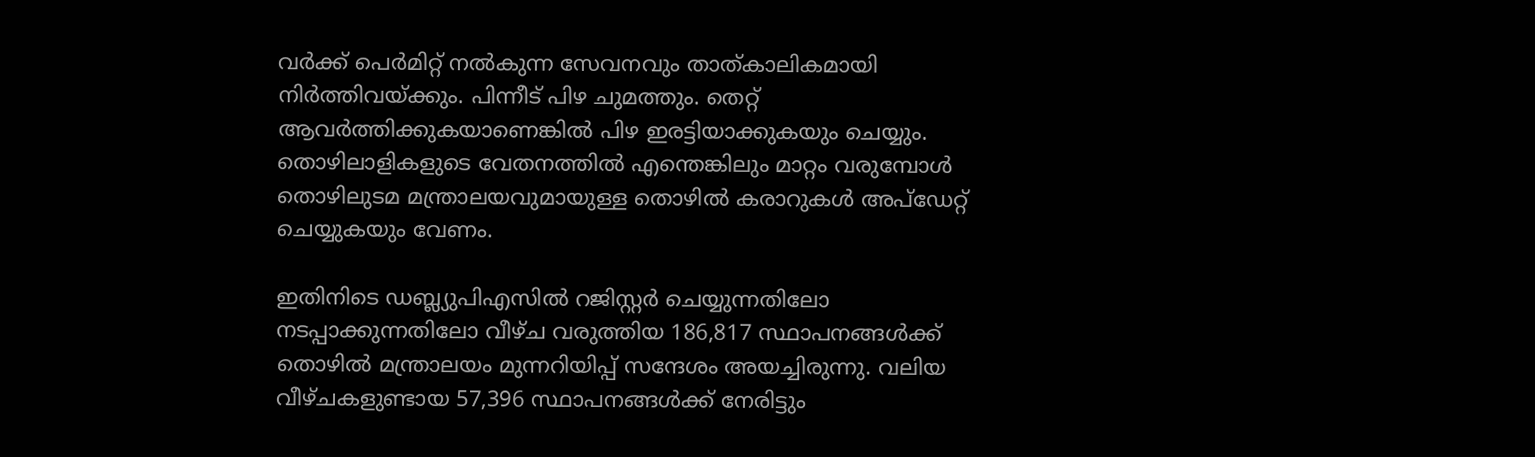വര്‍ക്ക് പെര്‍മിറ്റ് നല്‍കുന്ന സേവനവും താത്കാലികമായി നിര്‍ത്തിവയ്ക്കും. പിന്നീട് പിഴ ചുമത്തും. തെറ്റ് ആവര്‍ത്തിക്കുകയാണെങ്കില്‍ പിഴ ഇരട്ടിയാക്കുകയും ചെയ്യും. തൊഴിലാളികളുടെ വേതനത്തില്‍ എന്തെങ്കിലും മാറ്റം വരുമ്പോള്‍ തൊഴിലുടമ മന്ത്രാലയവുമായുള്ള തൊഴില്‍ കരാറുകള്‍ അപ്‌ഡേറ്റ് ചെയ്യുകയും വേണം.

ഇതിനിടെ ഡബ്ല്യുപിഎസില്‍ റജിസ്റ്റര്‍ ചെയ്യുന്നതിലോ നടപ്പാക്കുന്നതിലോ വീഴ്ച വരുത്തിയ 186,817 സ്ഥാപനങ്ങള്‍ക്ക് തൊഴില്‍ മന്ത്രാലയം മുന്നറിയിപ്പ് സന്ദേശം അയച്ചിരുന്നു. വലിയ വീഴ്ചകളുണ്ടായ 57,396 സ്ഥാപനങ്ങള്‍ക്ക് നേരിട്ടും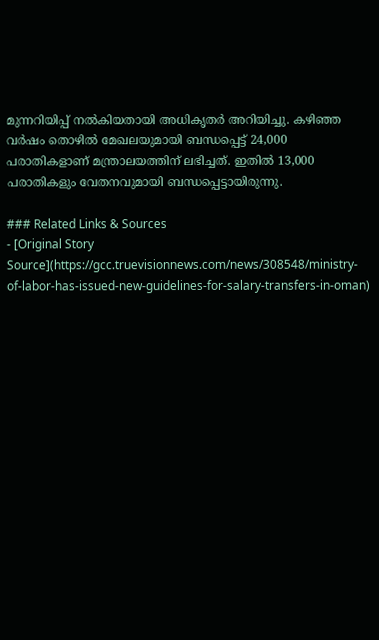മുന്നറിയിപ്പ് നല്‍കിയതായി അധികൃതര്‍ അറിയിച്ചു. കഴിഞ്ഞ വര്‍ഷം തൊഴില്‍ മേഖലയുമായി ബന്ധപ്പെട്ട് 24,000 പരാതികളാണ് മന്ത്രാലയത്തിന് ലഭിച്ചത്. ഇതില്‍ 13,000 പരാതികളും വേതനവുമായി ബന്ധപ്പെട്ടായിരുന്നു.

### Related Links & Sources
- [Original Story Source](https://gcc.truevisionnews.com/news/308548/ministry-of-labor-has-issued-new-guidelines-for-salary-transfers-in-oman)